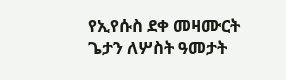የኢየሱስ ደቀ መዛሙርት ጌታን ለሦስት ዓመታት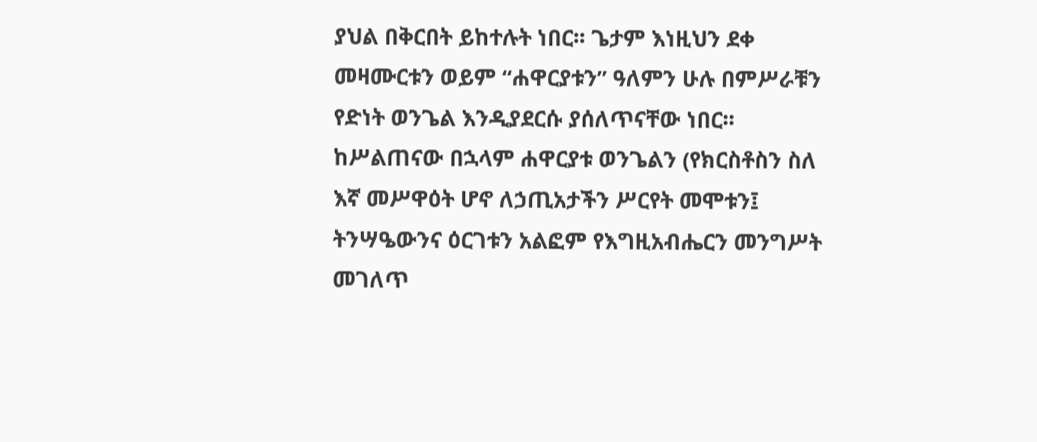ያህል በቅርበት ይከተሉት ነበር፡፡ ጌታም እነዚህን ደቀ መዛሙርቱን ወይም “ሐዋርያቱን” ዓለምን ሁሉ በምሥራቹን የድነት ወንጌል እንዲያደርሱ ያሰለጥናቸው ነበር፡፡ ከሥልጠናው በኋላም ሐዋርያቱ ወንጌልን (የክርስቶስን ስለ እኛ መሥዋዕት ሆኖ ለኃጢአታችን ሥርየት መሞቱን፤ ትንሣዔውንና ዕርገቱን አልፎም የእግዚአብሔርን መንግሥት መገለጥ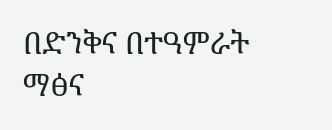በድንቅና በተዓምራት ማፅና